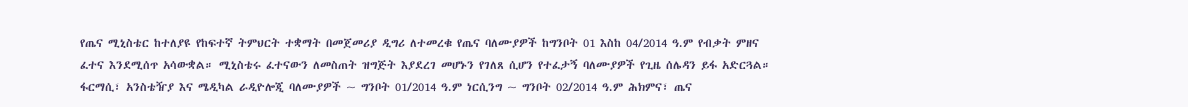የጤና ሚኒስቴር ከተለያዩ የከፍተኛ ትምህርት ተቋማት በመጀመሪያ ዲግሪ ለተመረቁ የጤና ባለሙያዎች ከግንቦት 01 እስከ 04/2014 ዓ.ም የብቃት ምዘና ፈተና እንደሚሰጥ አሳውቋል። ሚኒስቴሩ ፈተናውን ለመስጠት ዝግጅት እያደረገ መሆኑን የገለጸ ሲሆን የተፈታኝ ባለሙያዎች የጊዜ ሰሌዳን ይፋ አድርጓል። ፋርማሲ፣ አንስቴዥያ እና ሜዲካል ራዲዮሎጂ ባለሙያዎች ~ ግንቦት 01/2014 ዓ.ም ነርሲንግ ~ ግንቦት 02/2014 ዓ.ም ሕክምና፣ ጤና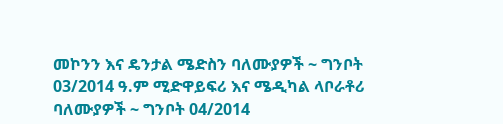መኮንን እና ዴንታል ሜድስን ባለሙያዎች ~ ግንቦት 03/2014 ዓ.ም ሚድዋይፍሪ እና ሜዲካል ላቦራቶሪ ባለሙያዎች ~ ግንቦት 04/2014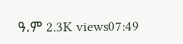ዓ.ም 2.3K views07:49